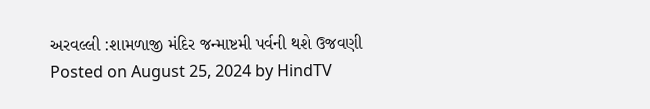અરવલ્લી :શામળાજી મંદિર જન્માષ્ટમી પર્વની થશે ઉજવણી Posted on August 25, 2024 by HindTV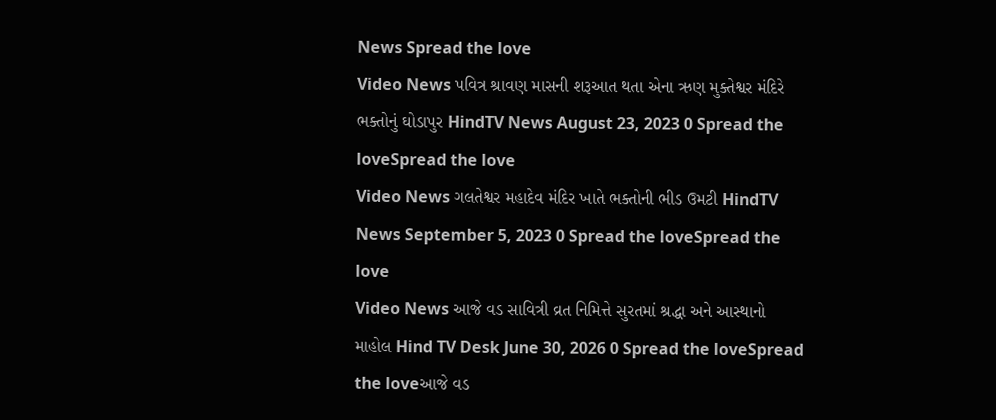News Spread the love
Video News પવિત્ર શ્રાવણ માસની શરૂઆત થતા એના ઋણ મુક્તેશ્વર મંદિરે ભક્તોનું ઘોડાપુર HindTV News August 23, 2023 0 Spread the loveSpread the love
Video News ગલતેશ્વર મહાદેવ મંદિર ખાતે ભક્તોની ભીડ ઉમટી HindTV News September 5, 2023 0 Spread the loveSpread the love
Video News આજે વડ સાવિત્રી વ્રત નિમિત્તે સુરતમાં શ્રદ્ધા અને આસ્થાનો માહોલ Hind TV Desk June 30, 2026 0 Spread the loveSpread the loveઆજે વડ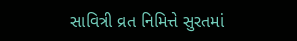સાવિત્રી વ્રત નિમિત્તે સુરતમાં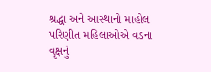શ્રદ્ધા અને આસ્થાનો માહોલ પરિણીત મહિલાઓએ વડના વૃક્ષનું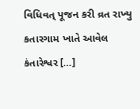વિધિવત્ પૂજન કરી વ્રત રાખ્યુ કતારગામ ખાતે આવેલ કંતારેશ્વર […]